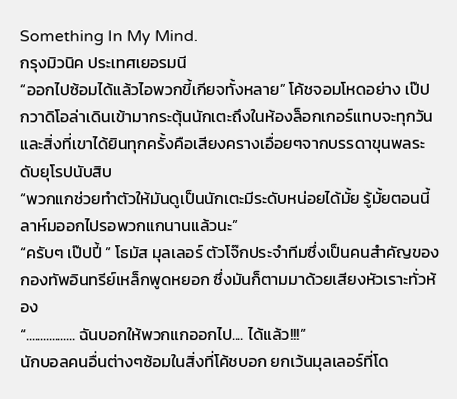Something In My Mind.
กรุงมิวนิค ประเทศเยอรมนี
“ออกไปซ้อมได้แล้วไอพวกขี้เกียจทั้งหลาย” โค้ชจอมโหดอย่าง เป๊ป กวาดิโอล่าเดินเข้ามากระตุ้นนักเตะถึงในห้องล็อกเกอร์แทบจะทุกวัน และสิ่งที่เขาได้ยินทุกครั้งคือเสียงครางเอื่อยๆจากบรรดาขุนพลระดับยุโรปนับสิบ
“พวกแกช่วยทำตัวให้มันดูเป็นนักเตะมีระดับหน่อยได้มั้ย รู้มั้ยตอนนี้ลาห์มออกไปรอพวกแกนานแล้วนะ”
“ครับๆ เป๊ปปี้ ” โธมัส มุลเลอร์ ตัวโจ๊กประจำทีมซึ่งเป็นคนสำคัญของกองทัพอินทรีย์เหล็กพูดหยอก ซึ่งมันก็ตามมาด้วยเสียงหัวเราะทั่วห้อง
“................. ฉันบอกให้พวกแกออกไป.... ได้แล้ว!!!”
นักบอลคนอื่นต่างๆซ้อมในสิ่งที่โค้ชบอก ยกเว้นมุลเลอร์ที่โด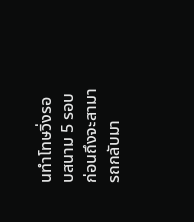นทำโทษวิ่งรอบสนาม 5 รอบก่อนถึงจะสามารถกลับมา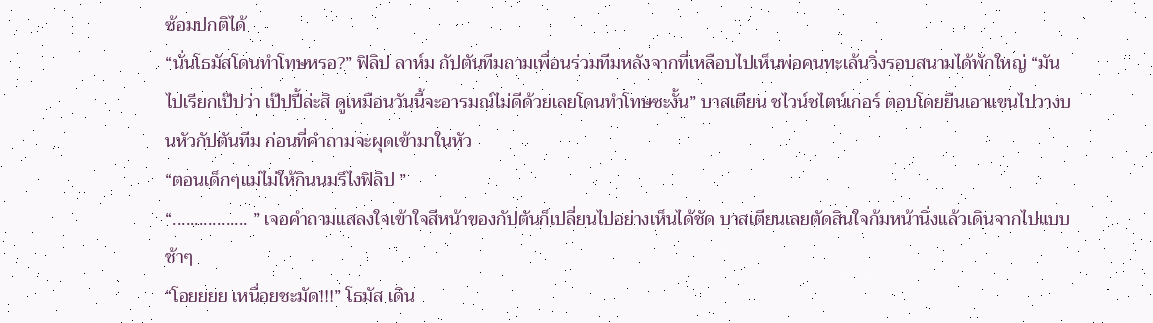ซ้อมปกติได้
“นั่นโธมัสโดนทำโทษหรอ?” ฟิลิป ลาห์ม กัปตันทีมถามเพื่อนร่วมทีมหลังจากที่เหลือบไปเห็นพ่อคนทะเล้นวิ่งรอบสนามได้พักใหญ่ “มันไปเรียกเป๊ปว่า เป๊ปปี้ล่ะสิ ดูเหมือนวันนี้จะอารมณ์ไม่ดีด้วยเลยโดนทำโทษซะงั้น” บาสเตียน ชไวน์ชไตน์เกอร์ ตอบโดยยืนเอาแขนไปวางบนหัวกัปตันทีม ก่อนที่คำถามจะผุดเข้ามาในหัว
“ตอนเด็กๆแม่ไม่ให้กินนมรึไงฟิลิป ”
“................. ” เจอคำถามแสลงใจเข้าใจสีหน้าของกัปตันก็เปลี่ยนไปอย่างเห็นได้ชัด บาสเตียนเลยตัดสินใจก้มหน้านิ่งแล้วเดินจากไปแบบช้าๆ
“โอยยยย เหนื่อยชะมัด!!!” โธมัส เดิน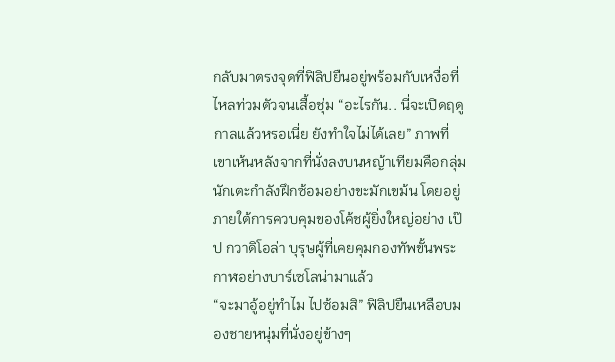กลับมาตรงจุดที่ฟิลิปยืนอยู่พร้อมกับเหงื่อที่ไหลท่วมตัวจนเสื้อชุ่ม “อะไรกัน.. นี่จะเปิดฤดูกาลแล้วหรอเนี่ย ยังทำใจไม่ได้เลย” ภาพที่เขาเห้นหลังจากที่นั่งลงบนหญ้าเทียมคือกลุ่มนักเตะกำลังฝึกซ้อมอย่างขะมักเขม้น โดยอยู่ภายใต้การควบคุมของโค้ชผู้ยิ่งใหญ่อย่าง เป๊ป กวาดิโอล่า บุรุษผู้ที่เคยคุมกองทัพขั้นพระกาฬอย่างบาร์เซโลน่ามาแล้ว
“จะมาอู้อยู่ทำไม ไปซ้อมสิ” ฟิลิปยืนเหลือบมองชายหนุ่มที่นั่งอยู่ข้างๆ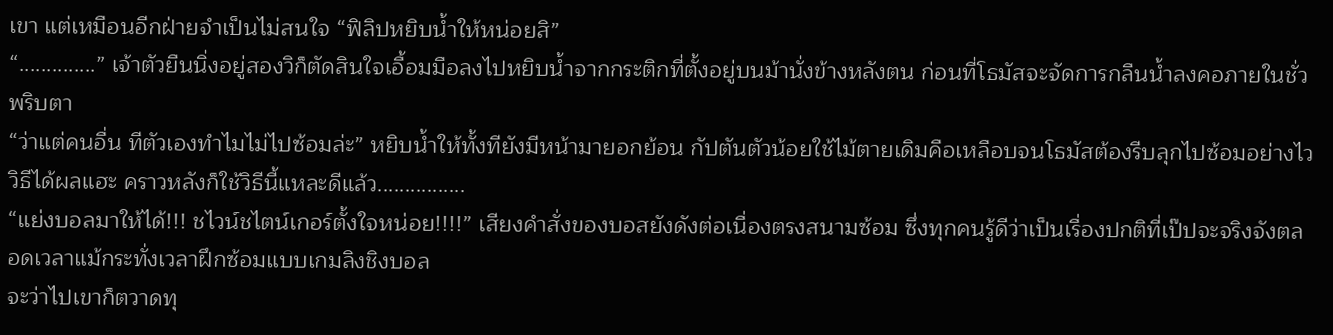เขา แต่เหมือนอีกฝ่ายจำเป็นไม่สนใจ “ฟิลิปหยิบน้ำให้หน่อยสิ”
“..............” เจ้าตัวยืนนิ่งอยู่สองวิก็ตัดสินใจเอื้อมมือลงไปหยิบน้ำจากกระติกที่ตั้งอยู่บนม้านั่งข้างหลังตน ก่อนที่โธมัสจะจัดการกลืนน้ำลงคอภายในชั่วพริบตา
“ว่าแต่คนอื่น ทีตัวเองทำไมไม่ไปซ้อมล่ะ” หยิบน้ำให้ทั้งทียังมีหน้ามายอกย้อน กัปตันตัวน้อยใช้ไม้ตายเดิมคือเหลือบจนโธมัสต้องรีบลุกไปซ้อมอย่างไว
วิธีได้ผลแฮะ คราวหลังก็ใช้วิธีนี้แหละดีแล้ว................
“แย่งบอลมาให้ได้!!! ชไวน์ชไตน์เกอร์ตั้งใจหน่อย!!!!” เสียงคำสั่งของบอสยังดังต่อเนื่องตรงสนามซ้อม ซึ่งทุกคนรู้ดีว่าเป็นเรื่องปกติที่เป๊ปจะจริงจังตลอดเวลาแม้กระทั่งเวลาฝึกซ้อมแบบเกมลิงชิงบอล
จะว่าไปเขาก็ตวาดทุ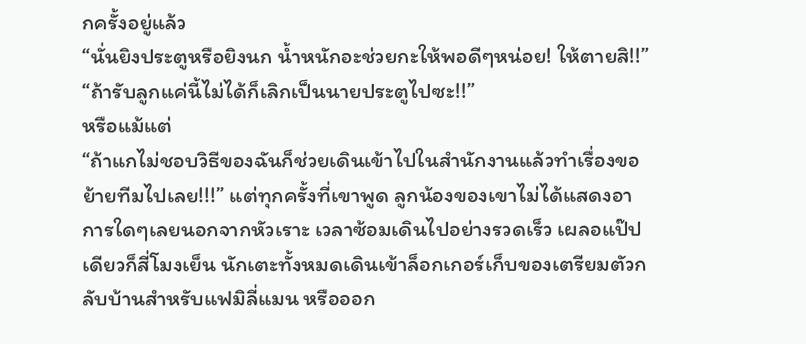กครั้งอยู่แล้ว
“นั่นยิงประตูหรือยิงนก น้ำหนักอะช่วยกะให้พอดีๆหน่อย! ให้ตายสิ!!”
“ถ้ารับลูกแค่นี้ไม่ได้ก็เลิกเป็นนายประตูไปซะ!!”
หรือแม้แต่
“ถ้าแกไม่ชอบวิธีของฉันก็ช่วยเดินเข้าไปในสำนักงานแล้วทำเรื่องขอย้ายทีมไปเลย!!!” แต่ทุกครั้งที่เขาพูด ลูกน้องของเขาไม่ได้แสดงอาการใดๆเลยนอกจากหัวเราะ เวลาซ้อมเดินไปอย่างรวดเร็ว เผลอแป๊ปเดียวก็สี่โมงเย็น นักเตะทั้งหมดเดินเข้าล็อกเกอร์เก็บของเตรียมตัวกลับบ้านสำหรับแฟมิลี่แมน หรือออก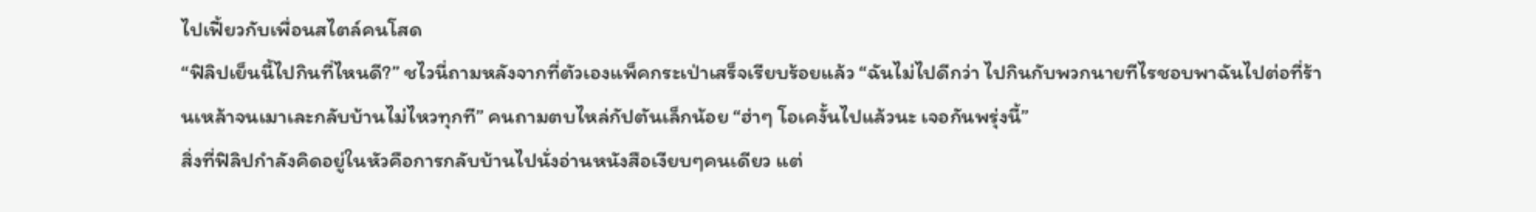ไปเฟี้ยวกับเพื่อนสไตล์คนโสด
“ฟิลิปเย็นนี้ไปกินที่ไหนดี?” ชไวนี่ถามหลังจากที่ตัวเองแพ็คกระเป่าเสร็จเรียบร้อยแล้ว “ฉันไม่ไปดีกว่า ไปกินกับพวกนายทีไรชอบพาฉันไปต่อที่ร้านเหล้าจนเมาเละกลับบ้านไม่ไหวทุกที” คนถามตบไหล่กัปตันเล็กน้อย “ฮ่าๆ โอเคงั้นไปแล้วนะ เจอกันพรุ่งนี้”
สิ่งที่ฟิลิปกำลังคิดอยู่ในหัวคือการกลับบ้านไปนั่งอ่านหนังสือเงียบๆคนเดียว แต่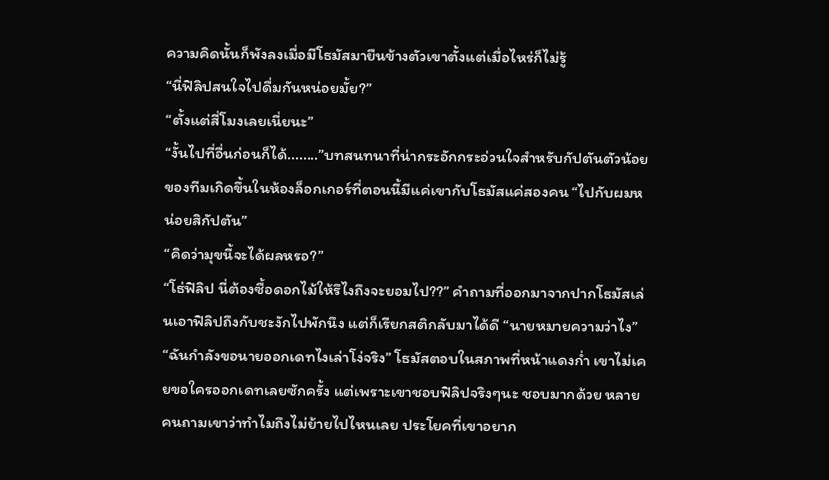ความคิดนั้นก็พังลงเมื่อมีโธมัสมายืนข้างตัวเขาตั้งแต่เมื่อไหร่ก็ไม่รู้
“นี่ฟิลิปสนใจไปดื่มกันหน่อยมั้ย?”
“ตั้งแต่สี่โมงเลยเนี่ยนะ”
“งั้นไปที่อื่นก่อนก็ได้........”บทสนทนาที่น่ากระอักกระอ่วนใจสำหรับกัปตันตัวน้อยของทีมเกิดขึ้นในห้องล็อกเกอร์ที่ตอนนี้มีแค่เขากับโธมัสแค่สองคน “ไปกับผมหน่อยสิกัปตัน”
“คิดว่ามุขนี้จะได้ผลหรอ?”
“โธ่ฟิลิป นี่ต้องซื้อดอกไม้ให้รึไงถึงจะยอมไป??” คำถามที่ออกมาจากปากโธมัสเล่นเอาฟิลิปถึงกับชะงักไปพักนึง แต่ก็เรียกสติกลับมาได้ดี “นายหมายความว่าไง”
“ฉันกำลังขอนายออกเดทไงเล่าโง่จริง” โธมัสตอบในสภาพที่หน้าแดงก่ำ เขาไม่เคยขอใครออกเดทเลยซักครั้ง แต่เพราะเขาชอบฟิลิปจริงๆนะ ชอบมากด้วย หลายคนถามเขาว่าทำไมถึงไม่ย้ายไปไหนเลย ประโยคที่เขาอยาก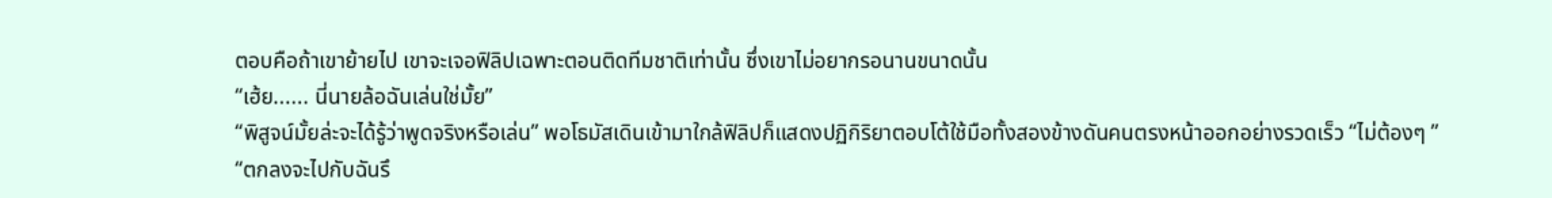ตอบคือถ้าเขาย้ายไป เขาจะเจอฟิลิปเฉพาะตอนติดทีมชาติเท่านั้น ซึ่งเขาไม่อยากรอนานขนาดนั้น
“เฮ้ย...... นี่นายล้อฉันเล่นใช่มั้ย”
“พิสูจน์มั้ยล่ะจะได้รู้ว่าพูดจริงหรือเล่น” พอโธมัสเดินเข้ามาใกล้ฟิลิปก็แสดงปฏิกิริยาตอบโต้ใช้มือทั้งสองข้างดันคนตรงหน้าออกอย่างรวดเร็ว “ไม่ต้องๆ ”
“ตกลงจะไปกับฉันรึ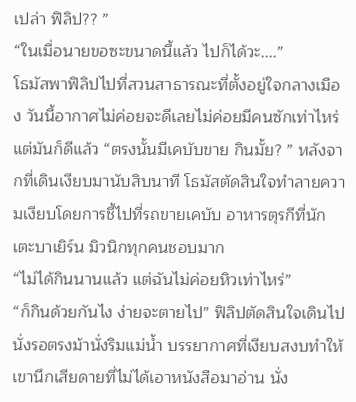เปล่า ฟิลิป?? ”
“ในเมื่อนายขอซะขนาดนี้แล้ว ไปก็ได้วะ....”
โธมัสพาฟิลิปไปที่สวนสาธารณะที่ตั้งอยู่ใจกลางเมือง วันนี้อากาศไม่ค่อยจะดีเลยไม่ค่อยมีคนซักเท่าไหร่ แต่มันก็ดีแล้ว “ตรงนั้นมีเคบับขาย กินมั้ย? ” หลังจากที่เดินเงียบมานับสิบนาที โธมัสตัดสินใจทำลายความเงียบโดยการชี้ไปที่รถขายเคบับ อาหารตุรกีที่นักเตะบาเยิร์น มิวนิกทุกคนชอบมาก
“ไม่ได้กินนานแล้ว แต่ฉันไม่ค่อยหิวเท่าไหร่”
“ก็กินด้วยกันไง ง่ายจะตายไป” ฟิลิปตัดสินใจเดินไปนั่งรอตรงม้านั่งริมแม่น้ำ บรรยากาศที่เงียบสงบทำให้เขานึกเสียดายที่ไม่ได้เอาหนังสือมาอ่าน นั่ง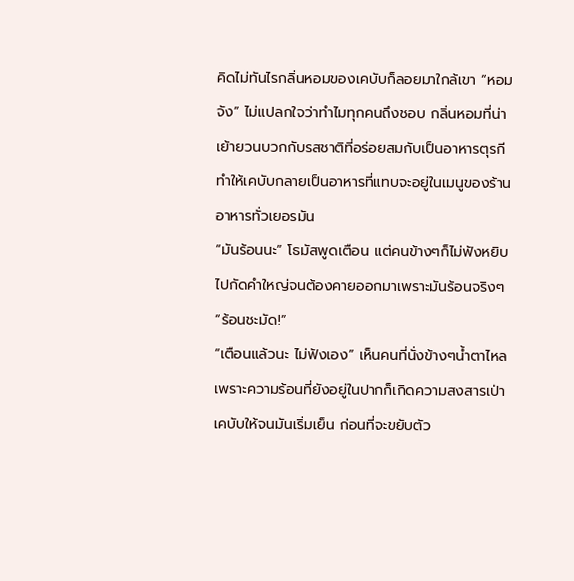คิดไม่ทันไรกลิ่นหอมของเคบับก็ลอยมาใกล้เขา “หอมจัง” ไม่แปลกใจว่าทำไมทุกคนถึงชอบ กลิ่นหอมที่น่าเย้ายวนบวกกับรสชาติที่อร่อยสมกับเป็นอาหารตุรกีทำให้เคบับกลายเป็นอาหารที่แทบจะอยู่ในเมนูของร้านอาหารทั่วเยอรมัน
“มันร้อนนะ” โธมัสพูดเตือน แต่คนข้างๆก็ไม่ฟังหยิบไปกัดคำใหญ่จนต้องคายออกมาเพราะมันร้อนจริงๆ “ร้อนชะมัด!”
“เตือนแล้วนะ ไม่ฟังเอง” เห็นคนที่นั่งข้างๆน้ำตาไหลเพราะความร้อนที่ยังอยู่ในปากก็เกิดความสงสารเป่าเคบับให้จนมันเริ่มเย็น ก่อนที่จะขยับตัว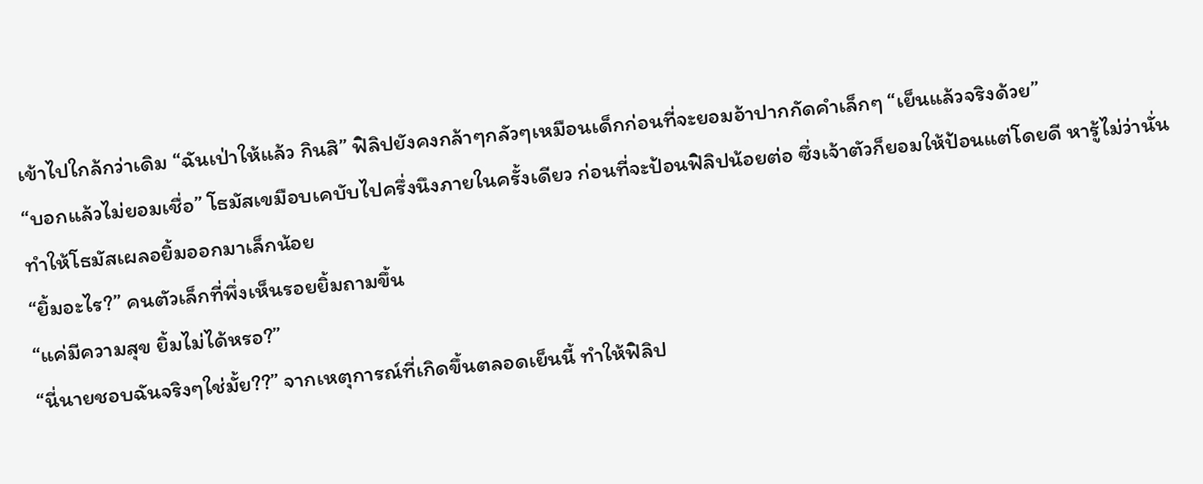เข้าไปใกล้กว่าเดิม “ฉันเป่าให้แล้ว กินสิ” ฟิลิปยังคงกล้าๆกลัวๆเหมือนเด็กก่อนที่จะยอมอ้าปากกัดคำเล็กๆ “เย็นแล้วจริงด้วย”
“บอกแล้วไม่ยอมเชื่อ” โธมัสเขมือบเคบับไปครึ่งนึงภายในครั้งเดียว ก่อนที่จะป้อนฟิลิปน้อยต่อ ซึ่งเจ้าตัวก็ยอมให้ป้อนแต่โดยดี หารู้ไม่ว่านั่นทำให้โธมัสเผลอยิ้มออกมาเล็กน้อย
“ยิ้มอะไร?” คนตัวเล็กที่พึ่งเห็นรอยยิ้มถามขึ้น
“แค่มีความสุข ยิ้มไม่ได้หรอ?”
“นี่นายชอบฉันจริงๆใช่มั้ย??” จากเหตุการณ์ที่เกิดขึ้นตลอดเย็นนี้ ทำให้ฟิลิป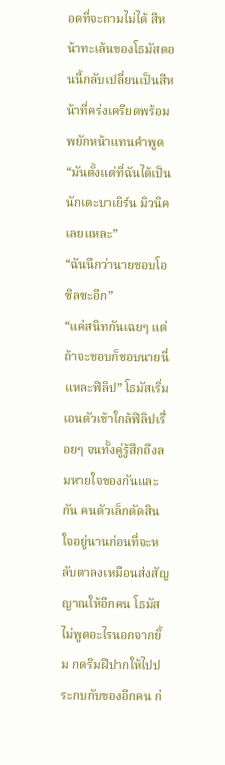อดที่จะถามไม่ได้ สีหน้าทะเล้นของโธมัสตอนนี้กลับเปลี่ยนเป็นสีหน้าที่คร่งเครียดพร้อมพยักหน้าแทนคำพูด “มันตั้งแต่ที่ฉันได้เป็นนักเตะบาเยิร์น มิวนิคเลยแหละ”
“ฉันนึกว่านายชอบโอซิลซะอีก”
“แค่สนิทกันเฉยๆ แต่ถ้าจะชอบก็ชอบนายนี่แหละฟิลิป” โธมัสเริ่มเอนตัวเข้าใกล้ฟิลิปเรื่อยๆ จนทั้งคู่รู้สึกถึงลมหายใจของกันและกัน คนตัวเล็กตัดสินใจอยู่นานก่อนที่จะหลับตาลงเหมือนส่งสัญญาณให้อีกคน โธมัสไม่พูดอะไรนอกจากยิ้ม กดริมฝีปากให้ไปประกบกับของอีกคน ก่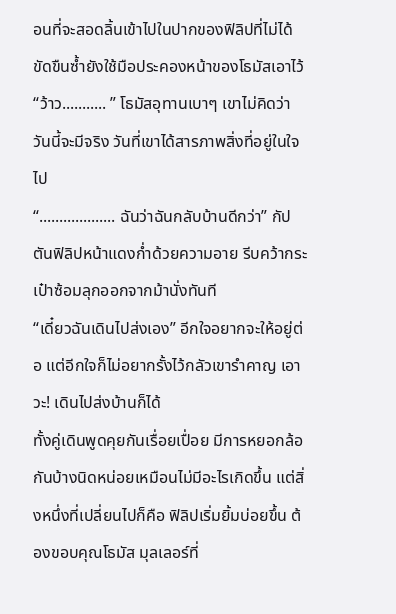อนที่จะสอดลิ้นเข้าไปในปากของฟิลิปที่ไม่ได้ขัดขืนซ้ำยังใช้มือประคองหน้าของโธมัสเอาไว้
“ว้าว........... ” โธมัสอุทานเบาๆ เขาไม่คิดว่าวันนี้จะมีจริง วันที่เขาได้สารภาพสิ่งที่อยู่ในใจไป
“................... ฉันว่าฉันกลับบ้านดีกว่า” กัปตันฟิลิปหน้าแดงก่ำด้วยความอาย รีบคว้ากระเป๋าซ้อมลุกออกจากม้านั่งทันที
“เดี๋ยวฉันเดินไปส่งเอง” อีกใจอยากจะให้อยู่ต่อ แต่อีกใจก็ไม่อยากรั้งไว้กลัวเขารำคาญ เอาวะ! เดินไปส่งบ้านก็ได้
ทั้งคู่เดินพูดคุยกันเรื่อยเปื่อย มีการหยอกล้อกันบ้างนิดหน่อยเหมือนไม่มีอะไรเกิดขึ้น แต่สิ่งหนึ่งที่เปลี่ยนไปก็คือ ฟิลิปเริ่มยิ้มบ่อยขึ้น ต้องขอบคุณโธมัส มุลเลอร์ที่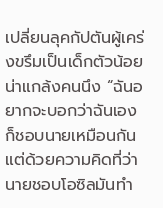เปลี่ยนลุคกัปตันผู้เคร่งขรึมเป็นเด็กตัวน้อยน่าแกล้งคนนึง “ฉันอยากจะบอกว่าฉันเองก็ชอบนายเหมือนกัน แต่ด้วยความคิดที่ว่านายชอบโอซิลมันทำ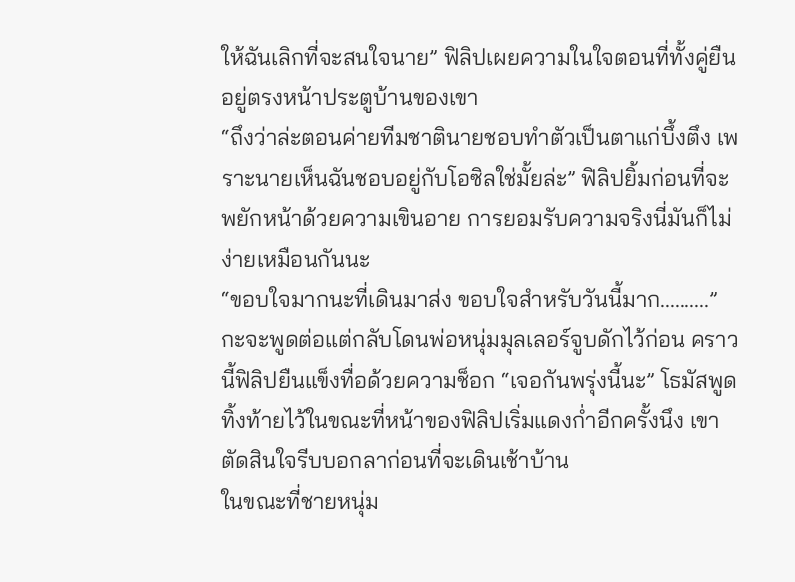ให้ฉันเลิกที่จะสนใจนาย” ฟิลิปเผยความในใจตอนที่ทั้งคู่ยืนอยู่ตรงหน้าประตูบ้านของเขา
“ถึงว่าล่ะตอนค่ายทีมชาตินายชอบทำตัวเป็นตาแก่บึ้งตึง เพราะนายเห็นฉันชอบอยู่กับโอซิลใช่มั้ยล่ะ” ฟิลิปยิ้มก่อนที่จะพยักหน้าด้วยความเขินอาย การยอมรับความจริงนี่มันก็ไม่ง่ายเหมือนกันนะ
“ขอบใจมากนะที่เดินมาส่ง ขอบใจสำหรับวันนี้มาก..........” กะจะพูดต่อแต่กลับโดนพ่อหนุ่มมุลเลอร์จูบดักไว้ก่อน คราวนี้ฟิลิปยืนแข็งทื่อด้วยความช็อก “เจอกันพรุ่งนี้นะ” โธมัสพูดทิ้งท้ายไว้ในขณะที่หน้าของฟิลิปเริ่มแดงก่ำอีกครั้งนึง เขาตัดสินใจรีบบอกลาก่อนที่จะเดินเช้าบ้าน
ในขณะที่ชายหนุ่ม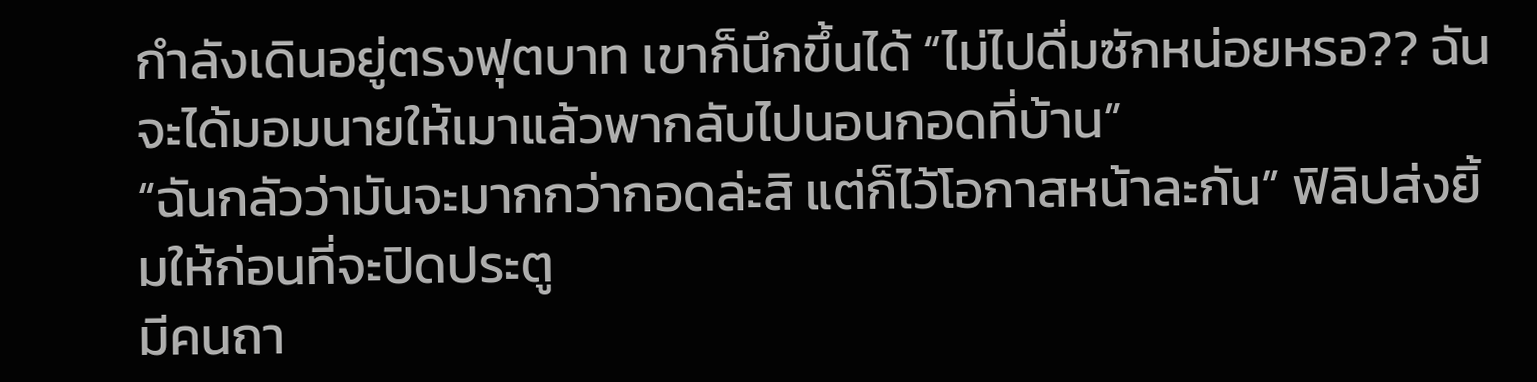กำลังเดินอยู่ตรงฟุตบาท เขาก็นึกขึ้นได้ “ไม่ไปดื่มซักหน่อยหรอ?? ฉันจะได้มอมนายให้เมาแล้วพากลับไปนอนกอดที่บ้าน”
“ฉันกลัวว่ามันจะมากกว่ากอดล่ะสิ แต่ก็ไว้โอกาสหน้าละกัน” ฟิลิปส่งยิ้มให้ก่อนที่จะปิดประตู
มีคนถา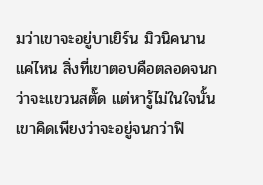มว่าเขาจะอยู่บาเยิร์น มิวนิคนานแค่ไหน สิ่งที่เขาตอบคือตลอดจนกว่าจะแขวนสตั๊ด แต่หารู้ไม่ในใจนั้นเขาคิดเพียงว่าจะอยู่จนกว่าฟิ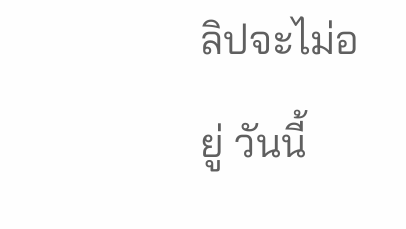ลิปจะไม่อยู่ วันนี้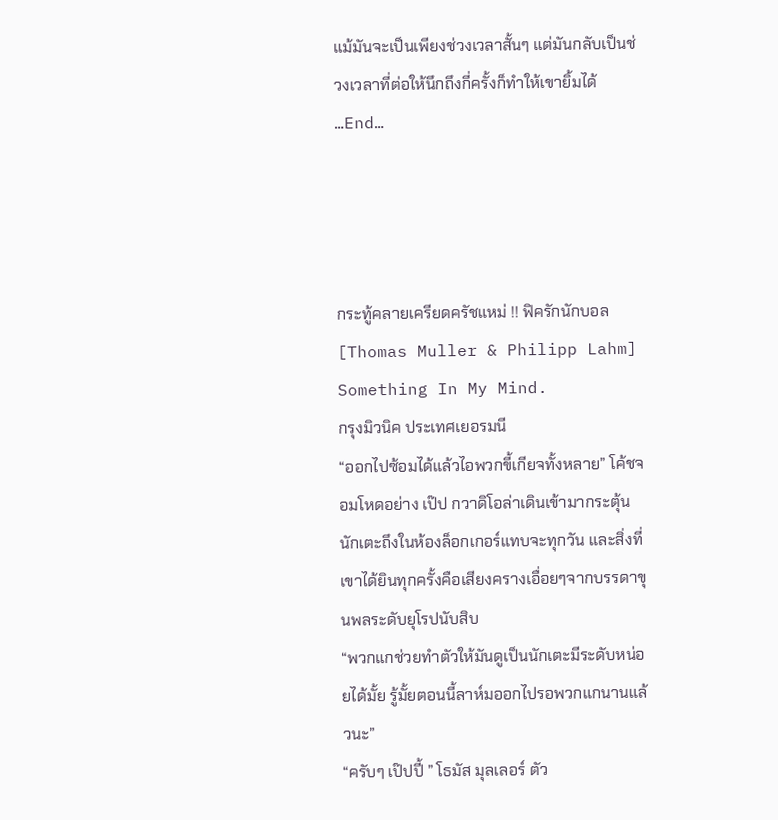แม้มันจะเป็นเพียงช่วงเวลาสั้นๆ แต่มันกลับเป็นช่วงเวลาที่ต่อให้นึกถึงกี่ครั้งก็ทำให้เขายิ้มได้
…End…




กระทู้คลายเครียดครัชแหม่ !! ฟิครักนักบอล[Thomas Muller & Philipp Lahm] Something In My Mind.
กรุงมิวนิค ประเทศเยอรมนี
“ออกไปซ้อมได้แล้วไอพวกขี้เกียจทั้งหลาย” โค้ชจอมโหดอย่าง เป๊ป กวาดิโอล่าเดินเข้ามากระตุ้นนักเตะถึงในห้องล็อกเกอร์แทบจะทุกวัน และสิ่งที่เขาได้ยินทุกครั้งคือเสียงครางเอื่อยๆจากบรรดาขุนพลระดับยุโรปนับสิบ
“พวกแกช่วยทำตัวให้มันดูเป็นนักเตะมีระดับหน่อยได้มั้ย รู้มั้ยตอนนี้ลาห์มออกไปรอพวกแกนานแล้วนะ”
“ครับๆ เป๊ปปี้ ” โธมัส มุลเลอร์ ตัว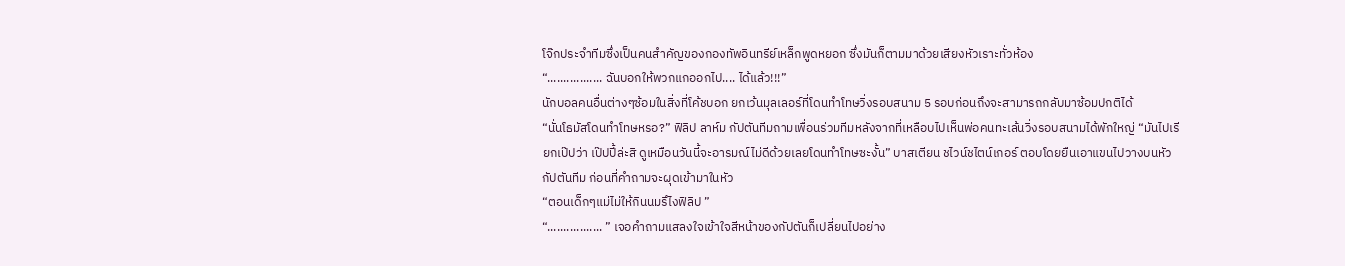โจ๊กประจำทีมซึ่งเป็นคนสำคัญของกองทัพอินทรีย์เหล็กพูดหยอก ซึ่งมันก็ตามมาด้วยเสียงหัวเราะทั่วห้อง
“................. ฉันบอกให้พวกแกออกไป.... ได้แล้ว!!!”
นักบอลคนอื่นต่างๆซ้อมในสิ่งที่โค้ชบอก ยกเว้นมุลเลอร์ที่โดนทำโทษวิ่งรอบสนาม 5 รอบก่อนถึงจะสามารถกลับมาซ้อมปกติได้
“นั่นโธมัสโดนทำโทษหรอ?” ฟิลิป ลาห์ม กัปตันทีมถามเพื่อนร่วมทีมหลังจากที่เหลือบไปเห็นพ่อคนทะเล้นวิ่งรอบสนามได้พักใหญ่ “มันไปเรียกเป๊ปว่า เป๊ปปี้ล่ะสิ ดูเหมือนวันนี้จะอารมณ์ไม่ดีด้วยเลยโดนทำโทษซะงั้น” บาสเตียน ชไวน์ชไตน์เกอร์ ตอบโดยยืนเอาแขนไปวางบนหัวกัปตันทีม ก่อนที่คำถามจะผุดเข้ามาในหัว
“ตอนเด็กๆแม่ไม่ให้กินนมรึไงฟิลิป ”
“................. ” เจอคำถามแสลงใจเข้าใจสีหน้าของกัปตันก็เปลี่ยนไปอย่าง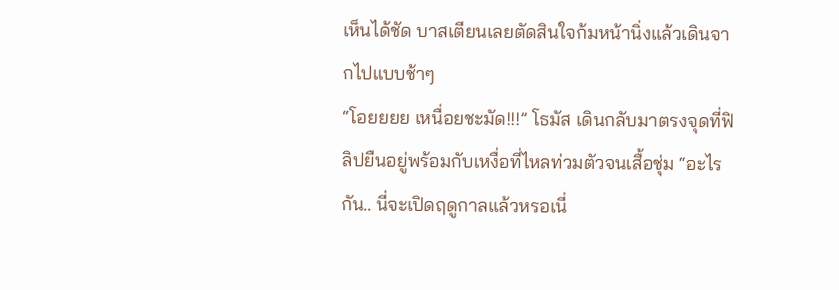เห็นได้ชัด บาสเตียนเลยตัดสินใจก้มหน้านิ่งแล้วเดินจากไปแบบช้าๆ
“โอยยยย เหนื่อยชะมัด!!!” โธมัส เดินกลับมาตรงจุดที่ฟิลิปยืนอยู่พร้อมกับเหงื่อที่ไหลท่วมตัวจนเสื้อชุ่ม “อะไรกัน.. นี่จะเปิดฤดูกาลแล้วหรอเนี่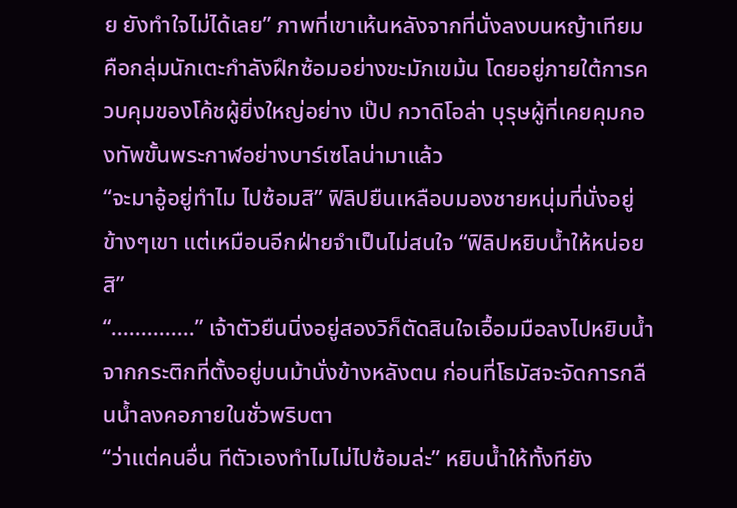ย ยังทำใจไม่ได้เลย” ภาพที่เขาเห้นหลังจากที่นั่งลงบนหญ้าเทียมคือกลุ่มนักเตะกำลังฝึกซ้อมอย่างขะมักเขม้น โดยอยู่ภายใต้การควบคุมของโค้ชผู้ยิ่งใหญ่อย่าง เป๊ป กวาดิโอล่า บุรุษผู้ที่เคยคุมกองทัพขั้นพระกาฬอย่างบาร์เซโลน่ามาแล้ว
“จะมาอู้อยู่ทำไม ไปซ้อมสิ” ฟิลิปยืนเหลือบมองชายหนุ่มที่นั่งอยู่ข้างๆเขา แต่เหมือนอีกฝ่ายจำเป็นไม่สนใจ “ฟิลิปหยิบน้ำให้หน่อยสิ”
“..............” เจ้าตัวยืนนิ่งอยู่สองวิก็ตัดสินใจเอื้อมมือลงไปหยิบน้ำจากกระติกที่ตั้งอยู่บนม้านั่งข้างหลังตน ก่อนที่โธมัสจะจัดการกลืนน้ำลงคอภายในชั่วพริบตา
“ว่าแต่คนอื่น ทีตัวเองทำไมไม่ไปซ้อมล่ะ” หยิบน้ำให้ทั้งทียัง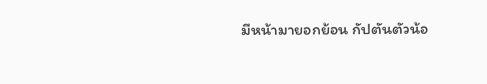มีหน้ามายอกย้อน กัปตันตัวน้อ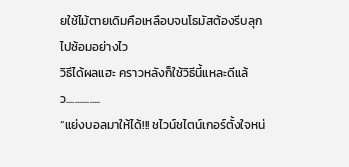ยใช้ไม้ตายเดิมคือเหลือบจนโธมัสต้องรีบลุกไปซ้อมอย่างไว
วิธีได้ผลแฮะ คราวหลังก็ใช้วิธีนี้แหละดีแล้ว................
“แย่งบอลมาให้ได้!!! ชไวน์ชไตน์เกอร์ตั้งใจหน่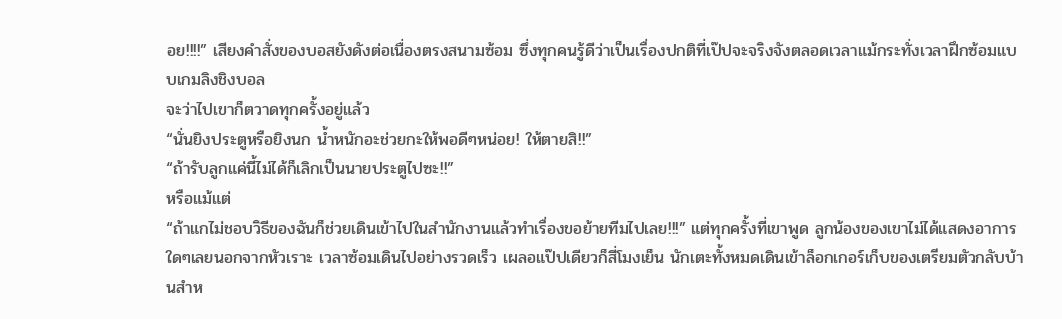อย!!!!” เสียงคำสั่งของบอสยังดังต่อเนื่องตรงสนามซ้อม ซึ่งทุกคนรู้ดีว่าเป็นเรื่องปกติที่เป๊ปจะจริงจังตลอดเวลาแม้กระทั่งเวลาฝึกซ้อมแบบเกมลิงชิงบอล
จะว่าไปเขาก็ตวาดทุกครั้งอยู่แล้ว
“นั่นยิงประตูหรือยิงนก น้ำหนักอะช่วยกะให้พอดีๆหน่อย! ให้ตายสิ!!”
“ถ้ารับลูกแค่นี้ไม่ได้ก็เลิกเป็นนายประตูไปซะ!!”
หรือแม้แต่
“ถ้าแกไม่ชอบวิธีของฉันก็ช่วยเดินเข้าไปในสำนักงานแล้วทำเรื่องขอย้ายทีมไปเลย!!!” แต่ทุกครั้งที่เขาพูด ลูกน้องของเขาไม่ได้แสดงอาการใดๆเลยนอกจากหัวเราะ เวลาซ้อมเดินไปอย่างรวดเร็ว เผลอแป๊ปเดียวก็สี่โมงเย็น นักเตะทั้งหมดเดินเข้าล็อกเกอร์เก็บของเตรียมตัวกลับบ้านสำห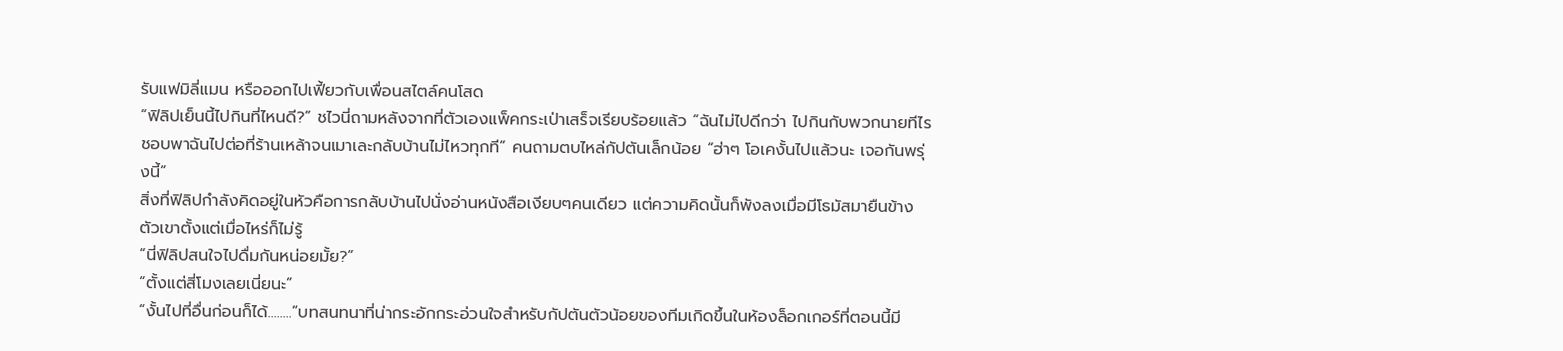รับแฟมิลี่แมน หรือออกไปเฟี้ยวกับเพื่อนสไตล์คนโสด
“ฟิลิปเย็นนี้ไปกินที่ไหนดี?” ชไวนี่ถามหลังจากที่ตัวเองแพ็คกระเป่าเสร็จเรียบร้อยแล้ว “ฉันไม่ไปดีกว่า ไปกินกับพวกนายทีไรชอบพาฉันไปต่อที่ร้านเหล้าจนเมาเละกลับบ้านไม่ไหวทุกที” คนถามตบไหล่กัปตันเล็กน้อย “ฮ่าๆ โอเคงั้นไปแล้วนะ เจอกันพรุ่งนี้”
สิ่งที่ฟิลิปกำลังคิดอยู่ในหัวคือการกลับบ้านไปนั่งอ่านหนังสือเงียบๆคนเดียว แต่ความคิดนั้นก็พังลงเมื่อมีโธมัสมายืนข้างตัวเขาตั้งแต่เมื่อไหร่ก็ไม่รู้
“นี่ฟิลิปสนใจไปดื่มกันหน่อยมั้ย?”
“ตั้งแต่สี่โมงเลยเนี่ยนะ”
“งั้นไปที่อื่นก่อนก็ได้........”บทสนทนาที่น่ากระอักกระอ่วนใจสำหรับกัปตันตัวน้อยของทีมเกิดขึ้นในห้องล็อกเกอร์ที่ตอนนี้มี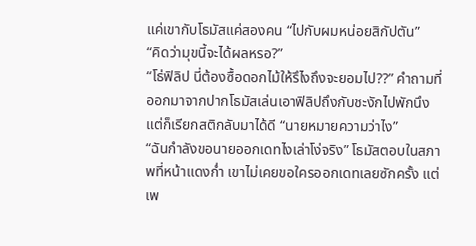แค่เขากับโธมัสแค่สองคน “ไปกับผมหน่อยสิกัปตัน”
“คิดว่ามุขนี้จะได้ผลหรอ?”
“โธ่ฟิลิป นี่ต้องซื้อดอกไม้ให้รึไงถึงจะยอมไป??” คำถามที่ออกมาจากปากโธมัสเล่นเอาฟิลิปถึงกับชะงักไปพักนึง แต่ก็เรียกสติกลับมาได้ดี “นายหมายความว่าไง”
“ฉันกำลังขอนายออกเดทไงเล่าโง่จริง” โธมัสตอบในสภาพที่หน้าแดงก่ำ เขาไม่เคยขอใครออกเดทเลยซักครั้ง แต่เพ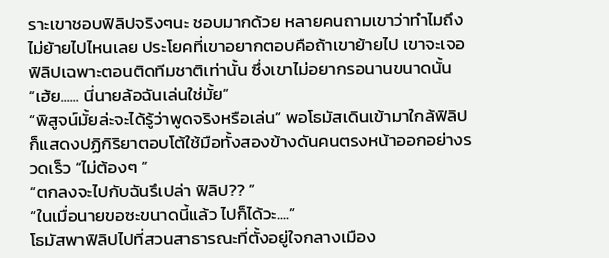ราะเขาชอบฟิลิปจริงๆนะ ชอบมากด้วย หลายคนถามเขาว่าทำไมถึงไม่ย้ายไปไหนเลย ประโยคที่เขาอยากตอบคือถ้าเขาย้ายไป เขาจะเจอฟิลิปเฉพาะตอนติดทีมชาติเท่านั้น ซึ่งเขาไม่อยากรอนานขนาดนั้น
“เฮ้ย...... นี่นายล้อฉันเล่นใช่มั้ย”
“พิสูจน์มั้ยล่ะจะได้รู้ว่าพูดจริงหรือเล่น” พอโธมัสเดินเข้ามาใกล้ฟิลิปก็แสดงปฏิกิริยาตอบโต้ใช้มือทั้งสองข้างดันคนตรงหน้าออกอย่างรวดเร็ว “ไม่ต้องๆ ”
“ตกลงจะไปกับฉันรึเปล่า ฟิลิป?? ”
“ในเมื่อนายขอซะขนาดนี้แล้ว ไปก็ได้วะ....”
โธมัสพาฟิลิปไปที่สวนสาธารณะที่ตั้งอยู่ใจกลางเมือง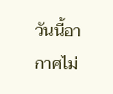วันนี้อากาศไม่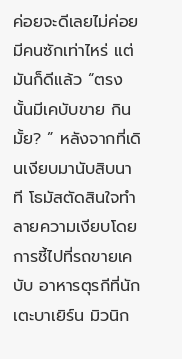ค่อยจะดีเลยไม่ค่อยมีคนซักเท่าไหร่ แต่มันก็ดีแล้ว “ตรงนั้นมีเคบับขาย กินมั้ย? ” หลังจากที่เดินเงียบมานับสิบนาที โธมัสตัดสินใจทำลายความเงียบโดยการชี้ไปที่รถขายเคบับ อาหารตุรกีที่นักเตะบาเยิร์น มิวนิก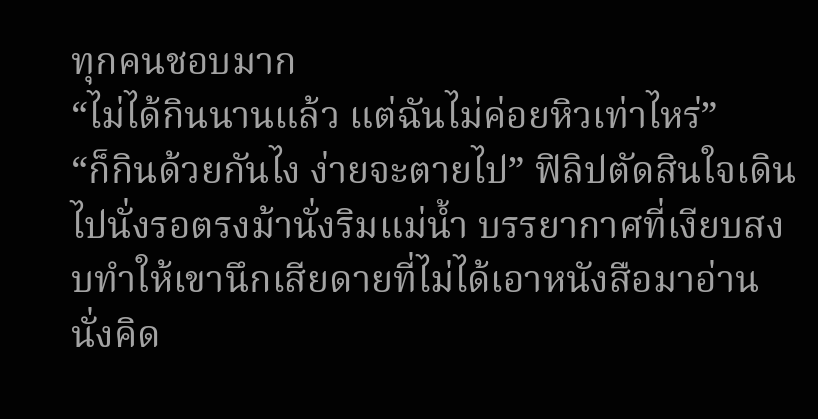ทุกคนชอบมาก
“ไม่ได้กินนานแล้ว แต่ฉันไม่ค่อยหิวเท่าไหร่”
“ก็กินด้วยกันไง ง่ายจะตายไป” ฟิลิปตัดสินใจเดินไปนั่งรอตรงม้านั่งริมแม่น้ำ บรรยากาศที่เงียบสงบทำให้เขานึกเสียดายที่ไม่ได้เอาหนังสือมาอ่าน นั่งคิด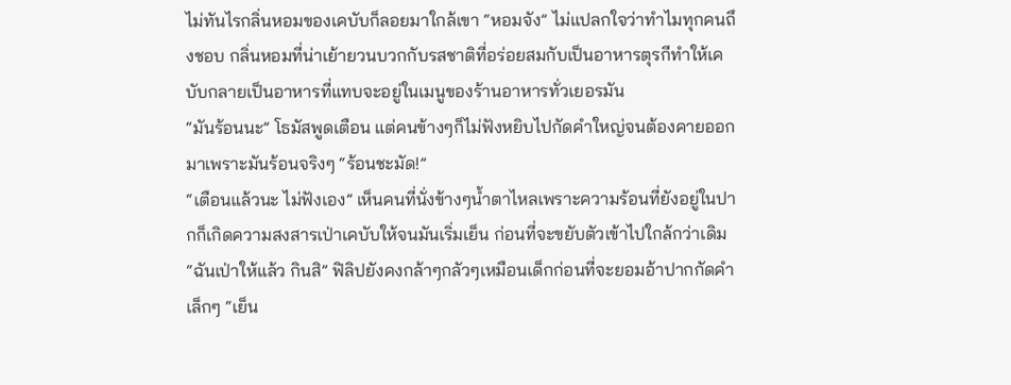ไม่ทันไรกลิ่นหอมของเคบับก็ลอยมาใกล้เขา “หอมจัง” ไม่แปลกใจว่าทำไมทุกคนถึงชอบ กลิ่นหอมที่น่าเย้ายวนบวกกับรสชาติที่อร่อยสมกับเป็นอาหารตุรกีทำให้เคบับกลายเป็นอาหารที่แทบจะอยู่ในเมนูของร้านอาหารทั่วเยอรมัน
“มันร้อนนะ” โธมัสพูดเตือน แต่คนข้างๆก็ไม่ฟังหยิบไปกัดคำใหญ่จนต้องคายออกมาเพราะมันร้อนจริงๆ “ร้อนชะมัด!”
“เตือนแล้วนะ ไม่ฟังเอง” เห็นคนที่นั่งข้างๆน้ำตาไหลเพราะความร้อนที่ยังอยู่ในปากก็เกิดความสงสารเป่าเคบับให้จนมันเริ่มเย็น ก่อนที่จะขยับตัวเข้าไปใกล้กว่าเดิม “ฉันเป่าให้แล้ว กินสิ” ฟิลิปยังคงกล้าๆกลัวๆเหมือนเด็กก่อนที่จะยอมอ้าปากกัดคำเล็กๆ “เย็น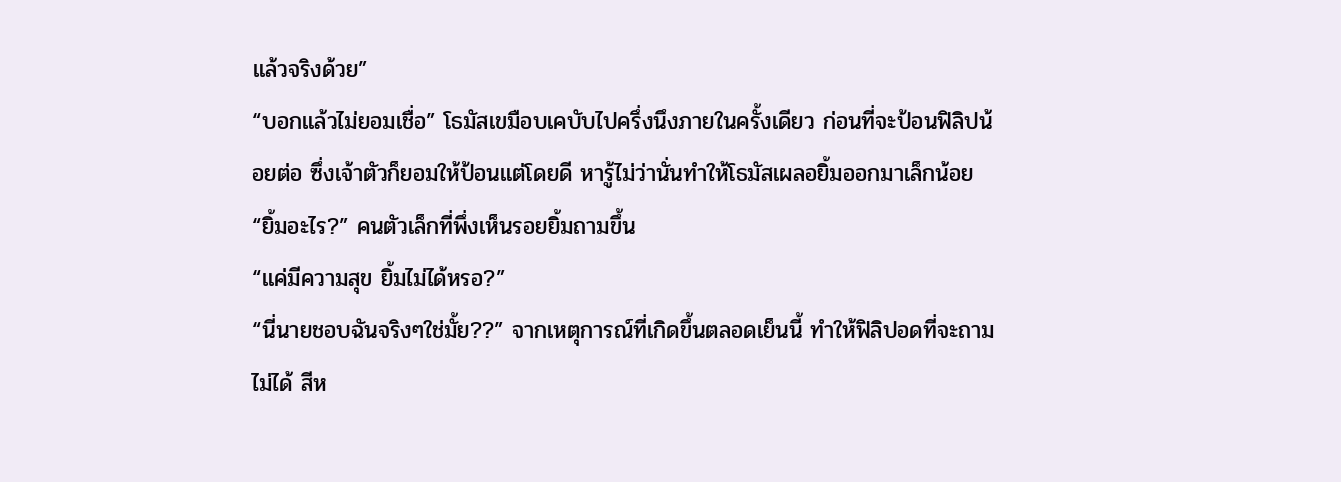แล้วจริงด้วย”
“บอกแล้วไม่ยอมเชื่อ” โธมัสเขมือบเคบับไปครึ่งนึงภายในครั้งเดียว ก่อนที่จะป้อนฟิลิปน้อยต่อ ซึ่งเจ้าตัวก็ยอมให้ป้อนแต่โดยดี หารู้ไม่ว่านั่นทำให้โธมัสเผลอยิ้มออกมาเล็กน้อย
“ยิ้มอะไร?” คนตัวเล็กที่พึ่งเห็นรอยยิ้มถามขึ้น
“แค่มีความสุข ยิ้มไม่ได้หรอ?”
“นี่นายชอบฉันจริงๆใช่มั้ย??” จากเหตุการณ์ที่เกิดขึ้นตลอดเย็นนี้ ทำให้ฟิลิปอดที่จะถามไม่ได้ สีห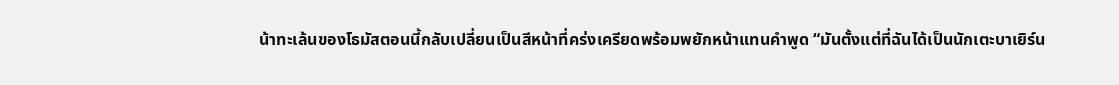น้าทะเล้นของโธมัสตอนนี้กลับเปลี่ยนเป็นสีหน้าที่คร่งเครียดพร้อมพยักหน้าแทนคำพูด “มันตั้งแต่ที่ฉันได้เป็นนักเตะบาเยิร์น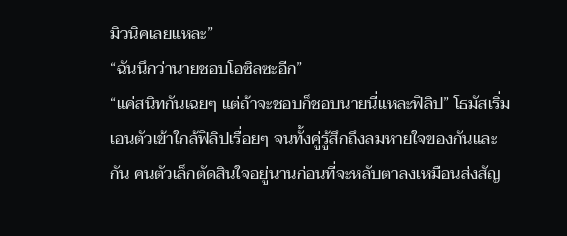มิวนิคเลยแหละ”
“ฉันนึกว่านายชอบโอซิลซะอีก”
“แค่สนิทกันเฉยๆ แต่ถ้าจะชอบก็ชอบนายนี่แหละฟิลิป” โธมัสเริ่มเอนตัวเข้าใกล้ฟิลิปเรื่อยๆ จนทั้งคู่รู้สึกถึงลมหายใจของกันและกัน คนตัวเล็กตัดสินใจอยู่นานก่อนที่จะหลับตาลงเหมือนส่งสัญ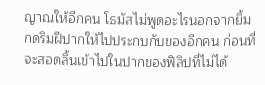ญาณให้อีกคน โธมัสไม่พูดอะไรนอกจากยิ้ม กดริมฝีปากให้ไปประกบกับของอีกคน ก่อนที่จะสอดลิ้นเข้าไปในปากของฟิลิปที่ไม่ได้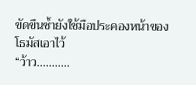ขัดขืนซ้ำยังใช้มือประคองหน้าของโธมัสเอาไว้
“ว้าว...........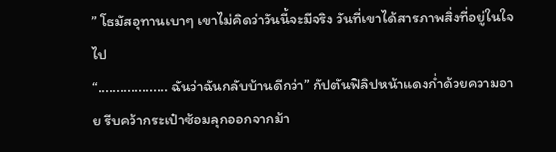” โธมัสอุทานเบาๆ เขาไม่คิดว่าวันนี้จะมีจริง วันที่เขาได้สารภาพสิ่งที่อยู่ในใจไป
“................... ฉันว่าฉันกลับบ้านดีกว่า” กัปตันฟิลิปหน้าแดงก่ำด้วยความอาย รีบคว้ากระเป๋าซ้อมลุกออกจากม้า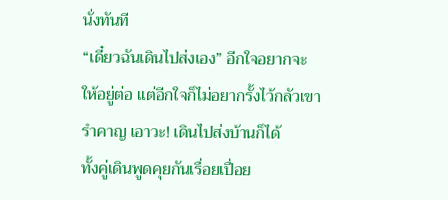นั่งทันที
“เดี๋ยวฉันเดินไปส่งเอง” อีกใจอยากจะให้อยู่ต่อ แต่อีกใจก็ไม่อยากรั้งไว้กลัวเขารำคาญ เอาวะ! เดินไปส่งบ้านก็ได้
ทั้งคู่เดินพูดคุยกันเรื่อยเปื่อย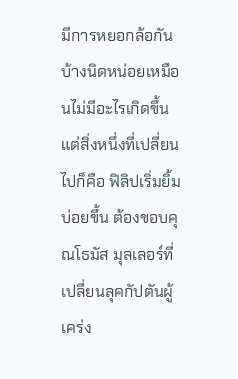มีการหยอกล้อกันบ้างนิดหน่อยเหมือนไม่มีอะไรเกิดขึ้น แต่สิ่งหนึ่งที่เปลี่ยนไปก็คือ ฟิลิปเริ่มยิ้มบ่อยขึ้น ต้องขอบคุณโธมัส มุลเลอร์ที่เปลี่ยนลุคกัปตันผู้เคร่ง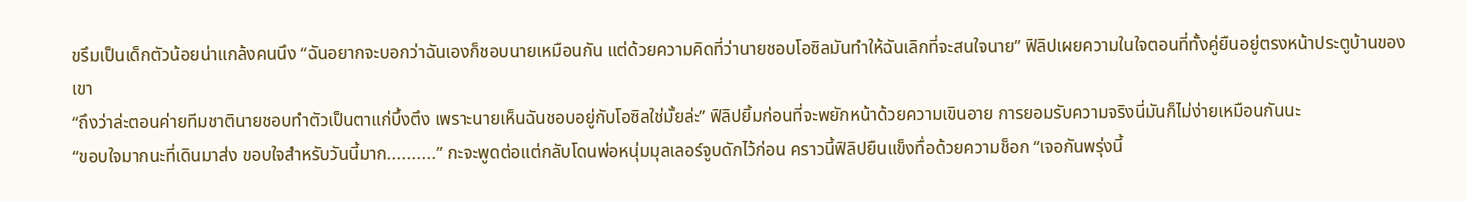ขรึมเป็นเด็กตัวน้อยน่าแกล้งคนนึง “ฉันอยากจะบอกว่าฉันเองก็ชอบนายเหมือนกัน แต่ด้วยความคิดที่ว่านายชอบโอซิลมันทำให้ฉันเลิกที่จะสนใจนาย” ฟิลิปเผยความในใจตอนที่ทั้งคู่ยืนอยู่ตรงหน้าประตูบ้านของเขา
“ถึงว่าล่ะตอนค่ายทีมชาตินายชอบทำตัวเป็นตาแก่บึ้งตึง เพราะนายเห็นฉันชอบอยู่กับโอซิลใช่มั้ยล่ะ” ฟิลิปยิ้มก่อนที่จะพยักหน้าด้วยความเขินอาย การยอมรับความจริงนี่มันก็ไม่ง่ายเหมือนกันนะ
“ขอบใจมากนะที่เดินมาส่ง ขอบใจสำหรับวันนี้มาก..........” กะจะพูดต่อแต่กลับโดนพ่อหนุ่มมุลเลอร์จูบดักไว้ก่อน คราวนี้ฟิลิปยืนแข็งทื่อด้วยความช็อก “เจอกันพรุ่งนี้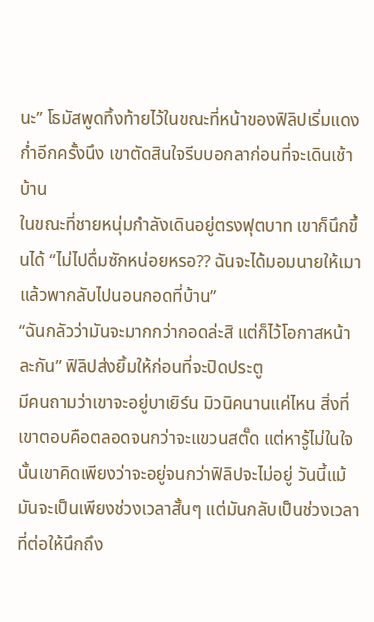นะ” โธมัสพูดทิ้งท้ายไว้ในขณะที่หน้าของฟิลิปเริ่มแดงก่ำอีกครั้งนึง เขาตัดสินใจรีบบอกลาก่อนที่จะเดินเช้าบ้าน
ในขณะที่ชายหนุ่มกำลังเดินอยู่ตรงฟุตบาท เขาก็นึกขึ้นได้ “ไม่ไปดื่มซักหน่อยหรอ?? ฉันจะได้มอมนายให้เมาแล้วพากลับไปนอนกอดที่บ้าน”
“ฉันกลัวว่ามันจะมากกว่ากอดล่ะสิ แต่ก็ไว้โอกาสหน้าละกัน” ฟิลิปส่งยิ้มให้ก่อนที่จะปิดประตู
มีคนถามว่าเขาจะอยู่บาเยิร์น มิวนิคนานแค่ไหน สิ่งที่เขาตอบคือตลอดจนกว่าจะแขวนสตั๊ด แต่หารู้ไม่ในใจนั้นเขาคิดเพียงว่าจะอยู่จนกว่าฟิลิปจะไม่อยู่ วันนี้แม้มันจะเป็นเพียงช่วงเวลาสั้นๆ แต่มันกลับเป็นช่วงเวลาที่ต่อให้นึกถึง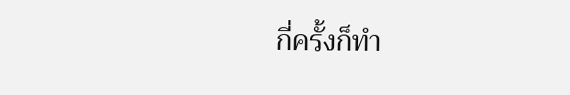กี่ครั้งก็ทำ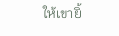ให้เขายิ้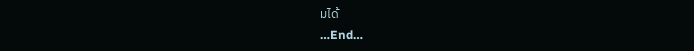มได้
…End…